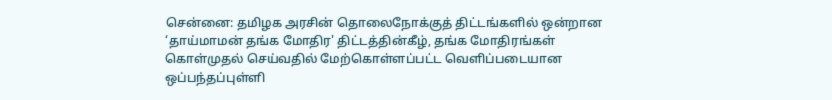சென்னை: தமிழக அரசின் தொலைநோக்குத் திட்டங்களில் ஒன்றான ‘தாய்மாமன் தங்க மோதிர' திட்டத்தின்கீழ், தங்க மோதிரங்கள் கொள்முதல் செய்வதில் மேற்கொள்ளப்பட்ட வெளிப்படையான ஒப்பந்தப்புள்ளி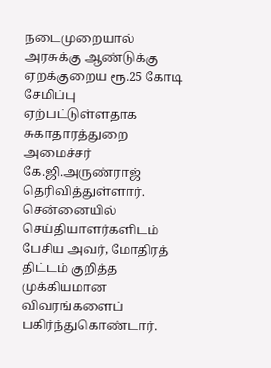நடைமுறையால் அரசுக்கு ஆண்டுக்கு ஏறக்குறைய ரூ.25 கோடி சேமிப்பு ஏற்பட்டுள்ளதாக சுகாதாரத்துறை அமைச்சர் கே.ஜி.அருண்ராஜ் தெரிவித்துள்ளார்.
சென்னையில் செய்தியாளர்களிடம் பேசிய அவர், மோதிரத் திட்டம் குறித்த முக்கியமான விவரங்களைப் பகிர்ந்துகொண்டார்.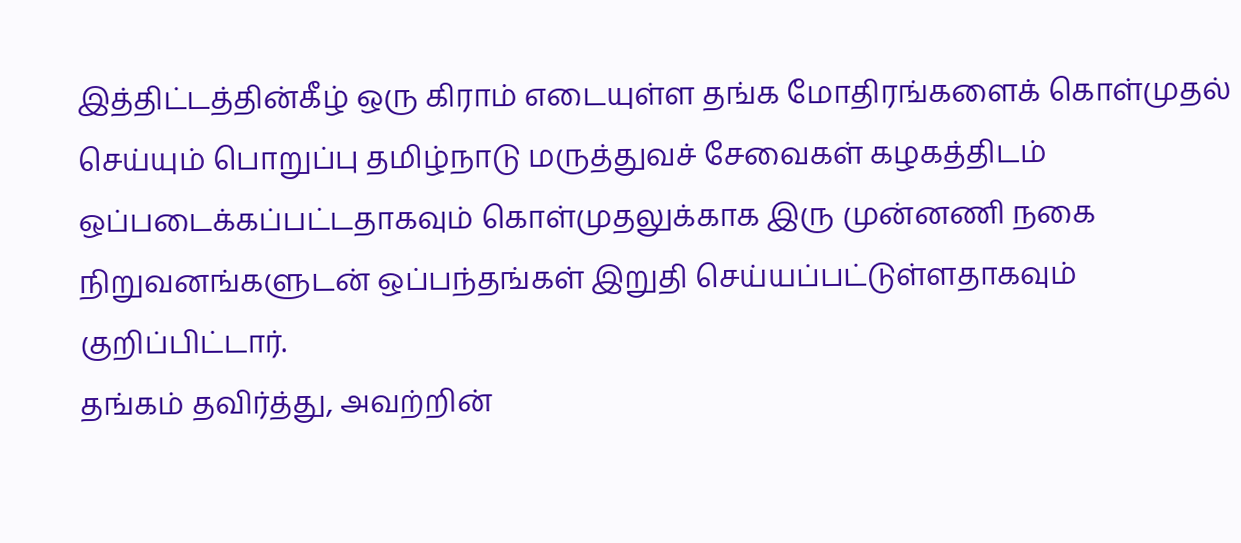இத்திட்டத்தின்கீழ் ஒரு கிராம் எடையுள்ள தங்க மோதிரங்களைக் கொள்முதல் செய்யும் பொறுப்பு தமிழ்நாடு மருத்துவச் சேவைகள் கழகத்திடம் ஒப்படைக்கப்பட்டதாகவும் கொள்முதலுக்காக இரு முன்னணி நகை நிறுவனங்களுடன் ஒப்பந்தங்கள் இறுதி செய்யப்பட்டுள்ளதாகவும் குறிப்பிட்டார்.
தங்கம் தவிர்த்து, அவற்றின்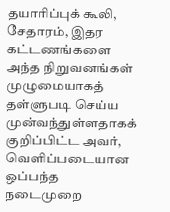தயாரிப்புக் கூலி, சேதாரம், இதர கட்டணங்களை அந்த நிறுவனங்கள் முழுமையாகத் தள்ளுபடி செய்ய முன்வந்துள்ளதாகக் குறிப்பிட்ட அவர், வெளிப்படையான ஒப்பந்த நடைமுறை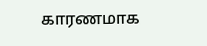காரணமாக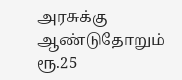அரசுக்கு ஆண்டுதோறும் ரூ.25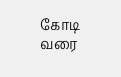கோடி வரை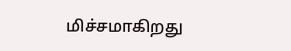மிச்சமாகிறது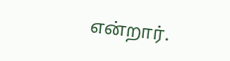என்றார்.